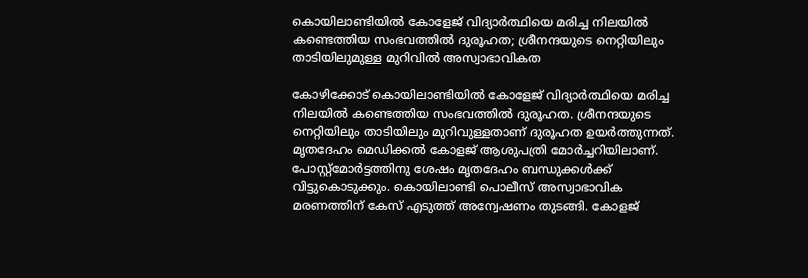കൊയിലാണ്ടിയില്‍ കോളേജ് വിദ്യാര്‍ത്ഥിയെ മരിച്ച നിലയില്‍ കണ്ടെത്തിയ സംഭവത്തില്‍ ദുരൂഹത; ശ്രീനന്ദയുടെ നെറ്റിയിലും താടിയിലുമുള്ള മുറിവില്‍ അസ്വാഭാവികത

കോഴിക്കോട് കൊയിലാണ്ടിയില്‍ കോളേജ് വിദ്യാര്‍ത്ഥിയെ മരിച്ച നിലയില്‍ കണ്ടെത്തിയ സംഭവത്തില്‍ ദുരൂഹത. ശ്രീനന്ദയുടെ നെറ്റിയിലും താടിയിലും മുറിവുള്ളതാണ് ദുരൂഹത ഉയര്‍ത്തുന്നത്. മൃതദേഹം മെഡിക്കല്‍ കോളജ് ആശുപത്രി മോര്‍ച്ചറിയിലാണ്. പോസ്റ്റ്‌മോര്‍ട്ടത്തിനു ശേഷം മൃതദേഹം ബന്ധുക്കള്‍ക്ക് വിട്ടുകൊടുക്കും. കൊയിലാണ്ടി പൊലീസ് അസ്വാഭാവിക മരണത്തിന് കേസ് എടുത്ത് അന്വേഷണം തുടങ്ങി. കോളജ്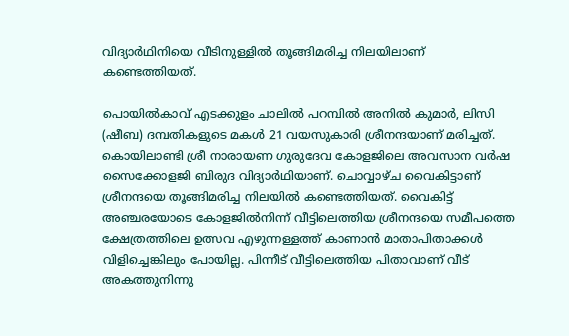വിദ്യാര്‍ഥിനിയെ വീടിനുള്ളില്‍ തൂങ്ങിമരിച്ച നിലയിലാണ് കണ്ടെത്തിയത്.

പൊയില്‍കാവ് എടക്കുളം ചാലില്‍ പറമ്പില്‍ അനില്‍ കുമാര്‍, ലിസി (ഷീബ) ദമ്പതികളുടെ മകള്‍ 21 വയസുകാരി ശ്രീനന്ദയാണ് മരിച്ചത്. കൊയിലാണ്ടി ശ്രീ നാരായണ ഗുരുദേവ കോളജിലെ അവസാന വര്‍ഷ സൈക്കോളജി ബിരുദ വിദ്യാര്‍ഥിയാണ്. ചൊവ്വാഴ്ച വൈകിട്ടാണ് ശ്രീനന്ദയെ തൂങ്ങിമരിച്ച നിലയില്‍ കണ്ടെത്തിയത്. വൈകിട്ട് അഞ്ചരയോടെ കോളജില്‍നിന്ന് വീട്ടിലെത്തിയ ശ്രീനന്ദയെ സമീപത്തെ ക്ഷേത്രത്തിലെ ഉത്സവ എഴുന്നള്ളത്ത് കാണാന്‍ മാതാപിതാക്കള്‍ വിളിച്ചെങ്കിലും പോയില്ല. പിന്നീട് വീട്ടിലെത്തിയ പിതാവാണ് വീട് അകത്തുനിന്നു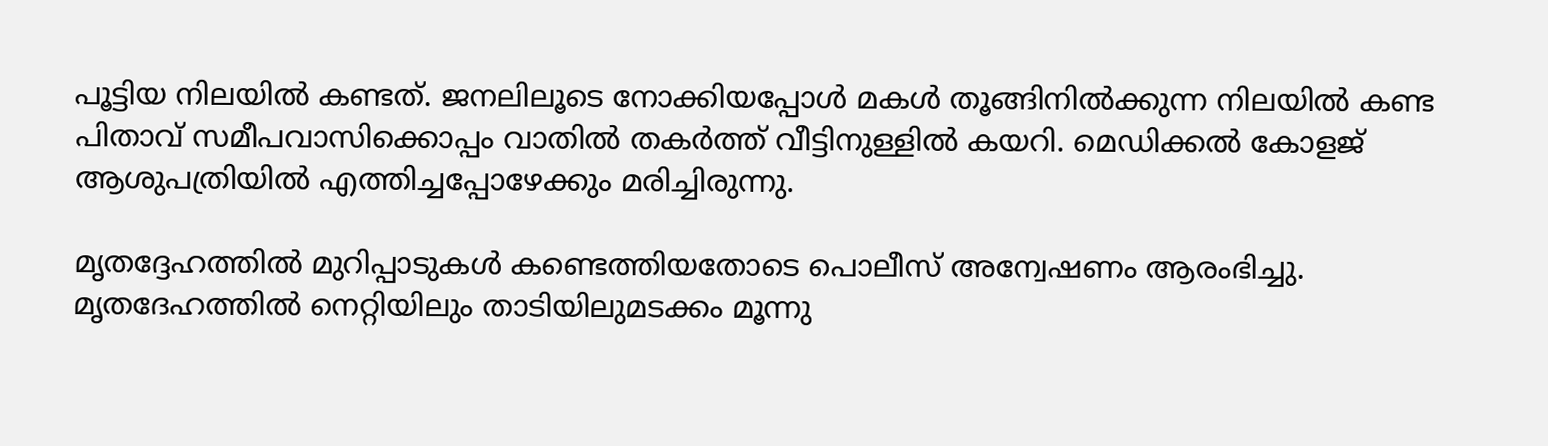പൂട്ടിയ നിലയില്‍ കണ്ടത്. ജനലിലൂടെ നോക്കിയപ്പോള്‍ മകള്‍ തൂങ്ങിനില്‍ക്കുന്ന നിലയില്‍ കണ്ട പിതാവ് സമീപവാസിക്കൊപ്പം വാതില്‍ തകര്‍ത്ത് വീട്ടിനുള്ളില്‍ കയറി. മെഡിക്കല്‍ കോളജ് ആശുപത്രിയില്‍ എത്തിച്ചപ്പോഴേക്കും മരിച്ചിരുന്നു.

മൃതദ്ദേഹത്തില്‍ മുറിപ്പാടുകള്‍ കണ്ടെത്തിയതോടെ പൊലീസ് അന്വേഷണം ആരംഭിച്ചു. മൃതദേഹത്തില്‍ നെറ്റിയിലും താടിയിലുമടക്കം മൂന്നു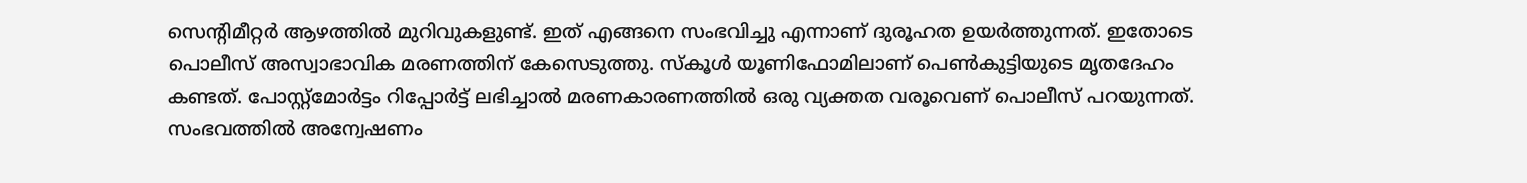സെന്റിമീറ്റര്‍ ആഴത്തില്‍ മുറിവുകളുണ്ട്. ഇത് എങ്ങനെ സംഭവിച്ചു എന്നാണ് ദുരൂഹത ഉയര്‍ത്തുന്നത്. ഇതോടെ പൊലീസ് അസ്വാഭാവിക മരണത്തിന് കേസെടുത്തു. സ്‌കൂള്‍ യൂണിഫോമിലാണ് പെണ്‍കുട്ടിയുടെ മൃതദേഹം കണ്ടത്. പോസ്റ്റ്‌മോര്‍ട്ടം റിപ്പോര്‍ട്ട് ലഭിച്ചാല്‍ മരണകാരണത്തില്‍ ഒരു വ്യക്തത വരൂവെണ് പൊലീസ് പറയുന്നത്. സംഭവത്തില്‍ അന്വേഷണം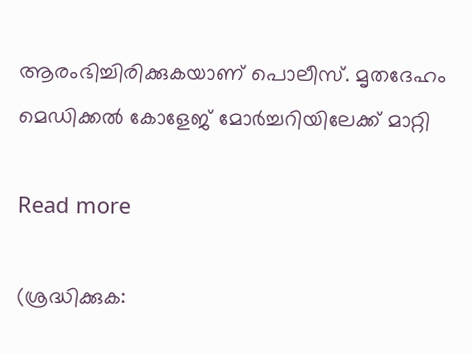ആരംഭിച്ചിരിക്കുകയാണ് പൊലീസ്. മൃതദേഹം മെഡിക്കല്‍ കോളേജ് മോര്‍ച്ചറിയിലേക്ക് മാറ്റി

Read more

(ശ്രദ്ധിക്കുക: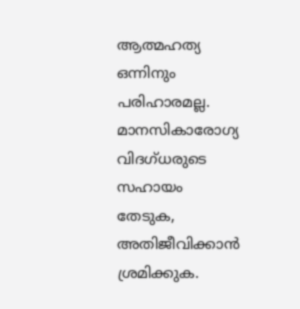ആത്മഹത്യ ഒന്നിനും പരിഹാരമല്ല. മാനസികാരോഗ്യ വിദഗ്ധരുടെ സഹായം തേടുക, അതിജീവിക്കാന്‍ ശ്രമിക്കുക.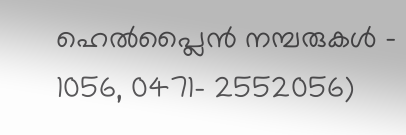ഹെല്‍പ്ലൈന്‍ നമ്പരുകള്‍ – 1056, 0471- 2552056)